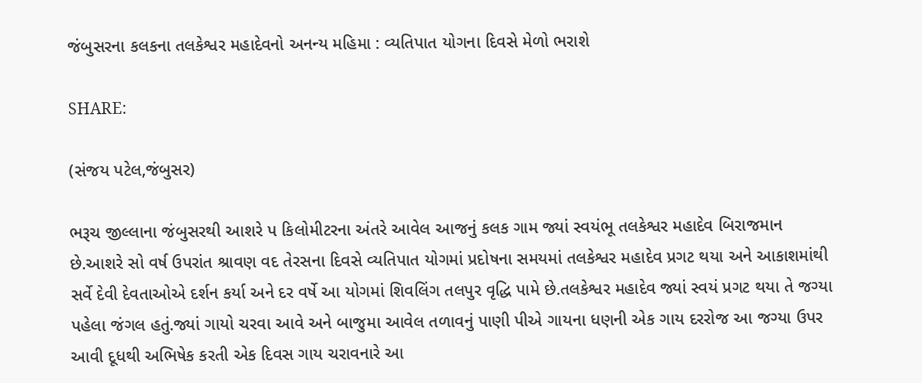જંબુસરના કલકના તલકેશ્વર મહાદેવનો અનન્ય મહિમા : વ્યતિપાત યોગના દિવસે મેળો ભરાશે

SHARE:

(સંજય પટેલ,જંબુસર)

ભરૂચ જીલ્લાના જંબુસરથી આશરે પ કિલોમીટરના અંતરે આવેલ આજનું કલક ગામ જ્યાં સ્વયંભૂ તલકેશ્વર મહાદેવ બિરાજમાન છે.આશરે સો વર્ષ ઉપરાંત શ્રાવણ વદ તેરસના દિવસે વ્યતિપાત યોગમાં પ્રદોષના સમયમાં તલકેશ્વર મહાદેવ પ્રગટ થયા અને આકાશમાંથી સર્વે દેવી દેવતાઓએ દર્શન કર્યા અને દર વર્ષે આ યોગમાં શિવલિંગ તલપુર વૃદ્ધિ પામે છે.તલકેશ્વર મહાદેવ જ્યાં સ્વયં પ્રગટ થયા તે જગ્યા પહેલા જંગલ હતું.જ્યાં ગાયો ચરવા આવે અને બાજુમા આવેલ તળાવનું પાણી પીએ ગાયના ધણની એક ગાય દરરોજ આ જગ્યા ઉપર આવી દૂધથી અભિષેક કરતી એક દિવસ ગાય ચરાવનારે આ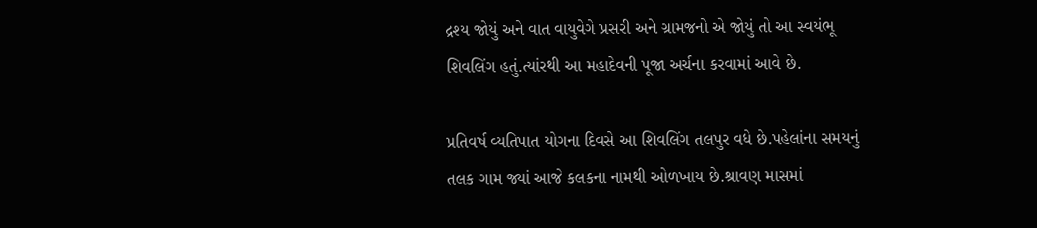દ્રશ્ય જોયું અને વાત વાયુવેગે પ્રસરી અને ગ્રામજનો એ જોયું તો આ સ્વયંભૂ શિવલિંગ હતું.ત્યાંરથી આ મહાદેવની પૂજા અર્ચના કરવામાં આવે છે.

પ્રતિવર્ષ વ્યતિપાત યોગના દિવસે આ શિવલિંગ તલપુર વધે છે.પહેલાંના સમયનું તલક ગામ જ્યાં આજે કલકના નામથી ઓળખાય છે.શ્રાવણ માસમાં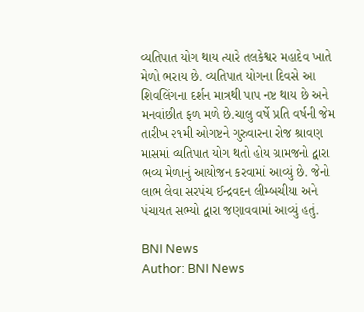વ્યતિપાત યોગ થાય ત્યારે તલકેશ્વર મહાદેવ ખાતે મેળો ભરાય છે. વ્યતિપાત યોગના દિવસે આ શિવલિંગના દર્શન માત્રથી પાપ નષ્ટ થાય છે અને મનવાંછીત ફળ મળે છે.ચાલુ વર્ષે પ્રતિ વર્ષની જેમ તારીખ ૨૧મી ઓગષ્ટને ગુરુવારના રોજ શ્રાવણ માસમાં વ્યતિપાત યોગ થતો હોય ગ્રામજનો દ્વારા ભવ્ય મેળાનું આયોજન કરવામાં આવ્યું છે. જેનો લાભ લેવા સરપંચ ઈન્દ્રવદન લીમ્બચીયા અને પંચાયત સભ્યો દ્વારા જણાવવામાં આવ્યું હતું.

BNI News
Author: BNI News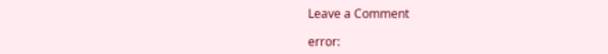Leave a Comment

error: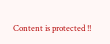Content is protected !!